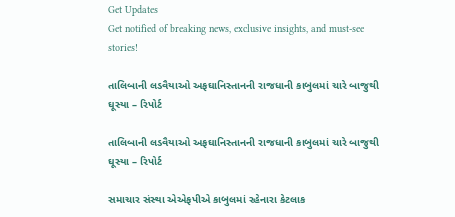Get Updates
Get notified of breaking news, exclusive insights, and must-see stories!

તાલિબાની લડવૈયાઓ અફઘાનિસ્તાનની રાજધાની કાબુલમાં ચારે બાજુથી ઘૂસ્યા – રિપોર્ટ

તાલિબાની લડવૈયાઓ અફઘાનિસ્તાનની રાજધાની કાબુલમાં ચારે બાજુથી ઘૂસ્યા – રિપોર્ટ

સમાચાર સંસ્થા એએફપીએ કાબુલમાં રહેનારા કેટલાક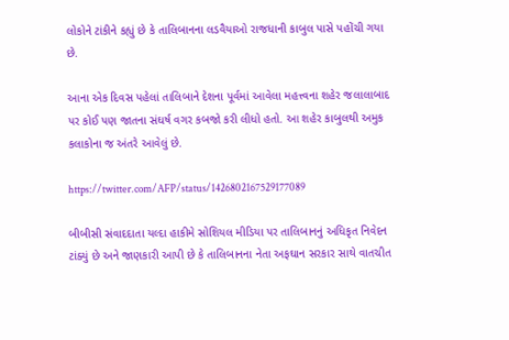લોકોને ટાંકીને કહ્યું છે કે તાલિબાનના લડવૈયાઓ રાજધાની કાબુલ પાસે પહોંચી ગયા છે.

આના એક દિવસ પહેલાં તાલિબાને દેશના પૂર્વમાં આવેલા મહત્ત્વના શહેર જલાલાબાદ પર કોઈ પણ જાતના સંઘર્ષ વગર કબજો કરી લીધો હતો. આ શહેર કાબુલથી અમુક કલાકોના જ અંતરે આવેલું છે.

https://twitter.com/AFP/status/1426802167529177089

બીબીસી સંવાદદાતા યલ્દા હાકીમે સોશિયલ મીડિયા પર તાલિબાનનું અધિકૃત નિવેદન ટાંક્યું છે અને જાણકારી આપી છે કે તાલિબાનના નેતા અફઘાન સરકાર સાથે વાતચીત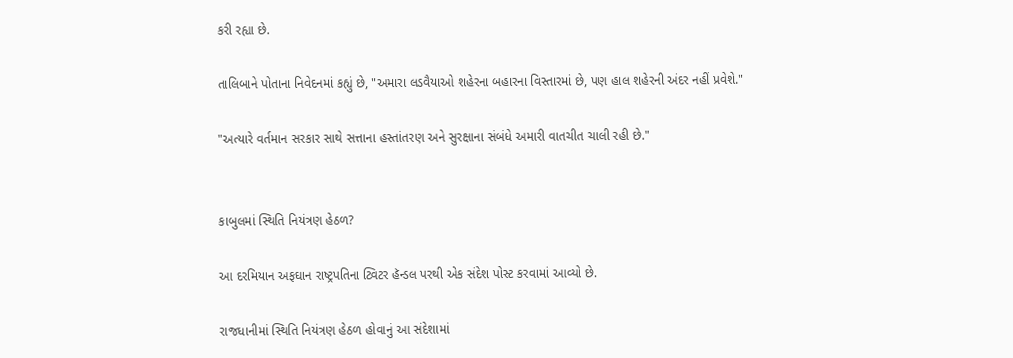કરી રહ્યા છે.

તાલિબાને પોતાના નિવેદનમાં કહ્યું છે, "અમારા લડવૈયાઓ શહેરના બહારના વિસ્તારમાં છે, પણ હાલ શહેરની અંદર નહીં પ્રવેશે."

"અત્યારે વર્તમાન સરકાર સાથે સત્તાના હસ્તાંતરણ અને સુરક્ષાના સંબંધે અમારી વાતચીત ચાલી રહી છે."


કાબુલમાં સ્થિતિ નિયંત્રણ હેઠળ?

આ દરમિયાન અફઘાન રાષ્ટ્રપતિના ટ્વિટર હૅન્ડલ પરથી એક સંદેશ પોસ્ટ કરવામાં આવ્યો છે.

રાજધાનીમાં સ્થિતિ નિયંત્રણ હેઠળ હોવાનું આ સંદેશામાં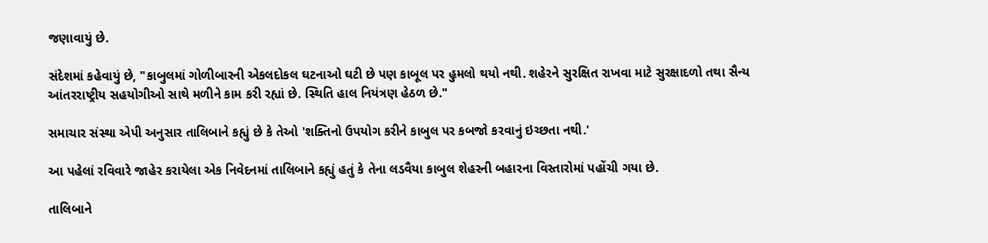જણાવાયું છે.

સંદેશમાં કહેવાયું છે, "કાબુલમાં ગોળીબારની એકલદોકલ ઘટનાઓ ઘટી છે પણ કાબૂલ પર હુમલો થયો નથી. શહેરને સુરક્ષિત રાખવા માટે સુરક્ષાદળો તથા સૈન્ય આંતરરાષ્ટ્રીય સહયોગીઓ સાથે મળીને કામ કરી રહ્યાં છે. સ્થિતિ હાલ નિયંત્રણ હેઠળ છે."

સમાચાર સંસ્થા એપી અનુસાર તાલિબાને કહ્યું છે કે તેઓ 'શક્તિનો ઉપયોગ કરીને કાબુલ પર કબજો કરવાનું ઇચ્છતા નથી.'

આ પહેલાં રવિવારે જાહેર કરાયેલા એક નિવેદનમાં તાલિબાને કહ્યું હતું કે તેના લડવૈયા કાબુલ શેહરની બહારના વિસ્તારોમાં પહોંચી ગયા છે.

તાલિબાને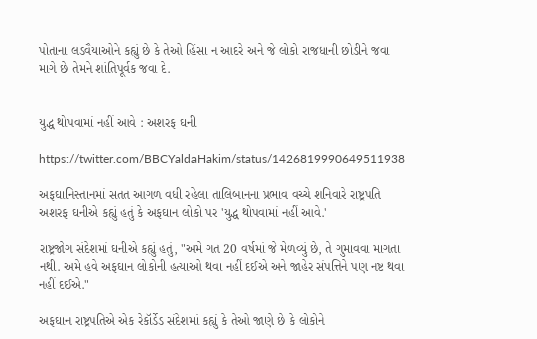પોતાના લડવૈયાઓને કહ્યું છે કે તેઓ હિંસા ન આદરે અને જે લોકો રાજધાની છોડીને જવા માગે છે તેમને શાંતિપૂર્વક જવા દે.


યુદ્ધ થોપવામાં નહીં આવે : અશરફ ઘની

https://twitter.com/BBCYaldaHakim/status/1426819990649511938

અફઘાનિસ્તાનમાં સતત આગળ વધી રહેલા તાલિબાનના પ્રભાવ વચ્ચે શનિવારે રાષ્ટ્રપતિ અશરફ ઘનીએ કહ્યું હતું કે અફઘાન લોકો પર 'યુદ્ધ થોપવામાં નહીં આવે.'

રાષ્ટ્રજોગ સંદેશમાં ઘનીએ કહ્યું હતું, "અમે ગત 20 વર્ષમાં જે મેળવ્યું છે, તે ગુમાવવા માગતા નથી. અમે હવે અફઘાન લોકોની હત્યાઓ થવા નહીં દઈએ અને જાહેર સંપત્તિને પણ નષ્ટ થવા નહીં દઈએ."

અફઘાન રાષ્ટ્રપતિએ એક રેકૉર્ડેડ સંદેશમાં કહ્યું કે તેઓ જાણે છે કે લોકોને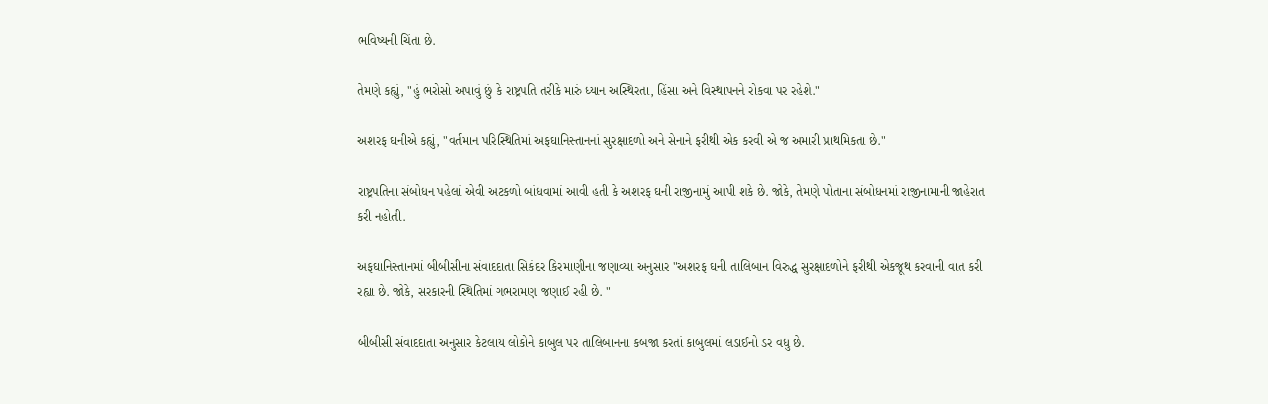ભવિષ્યની ચિંતા છે.

તેમણે કહ્યું, "હું ભરોસો અપાવું છું કે રાષ્ટ્રપતિ તરીકે મારું ધ્યાન અસ્થિરતા, હિંસા અને વિસ્થાપનને રોકવા પર રહેશે."

અશરફ ઘનીએ કહ્યું, "વર્તમાન પરિસ્થિતિમાં અફઘાનિસ્તાનનાં સુરક્ષાદળો અને સેનાને ફરીથી એક કરવી એ જ અમારી પ્રાથમિકતા છે."

રાષ્ટ્રપતિના સંબોધન પહેલાં એવી અટકળો બાંધવામાં આવી હતી કે અશરફ ઘની રાજીનામું આપી શકે છે. જોકે, તેમણે પોતાના સંબોધનમાં રાજીનામાની જાહેરાત કરી નહોતી.

અફઘાનિસ્તાનમાં બીબીસીના સંવાદદાતા સિકંદર કિરમાણીના જણાવ્યા અનુસાર "અશરફ ઘની તાલિબાન વિરુદ્ધ સુરક્ષાદળોને ફરીથી એકજૂથ કરવાની વાત કરી રહ્યા છે. જોકે, સરકારની સ્થિતિમાં ગભરામણ જણાઈ રહી છે. "

બીબીસી સંવાદદાતા અનુસાર કેટલાય લોકોને કાબુલ પર તાલિબાનના કબજા કરતાં કાબુલમાં લડાઈનો ડર વધુ છે.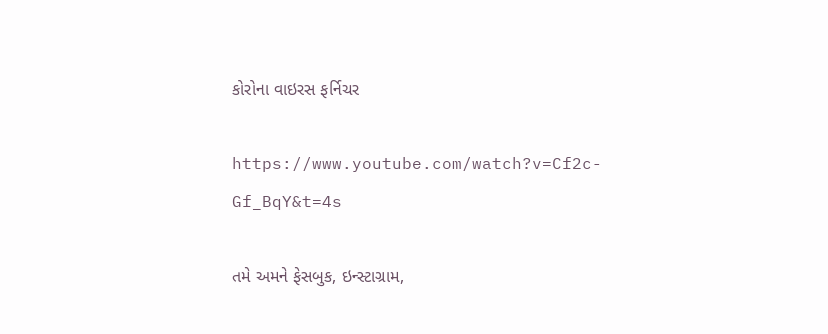કોરોના વાઇરસ ફર્નિચર

https://www.youtube.com/watch?v=Cf2c-Gf_BqY&t=4s

તમે અમને ફેસબુક, ઇન્સ્ટાગ્રામ,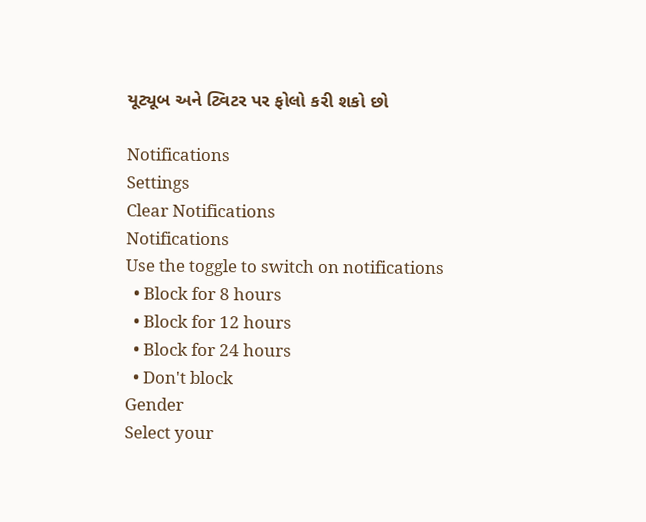યૂટ્યૂબ અને ટ્વિટર પર ફોલો કરી શકો છો

Notifications
Settings
Clear Notifications
Notifications
Use the toggle to switch on notifications
  • Block for 8 hours
  • Block for 12 hours
  • Block for 24 hours
  • Don't block
Gender
Select your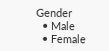Gender
  • Male
  • Female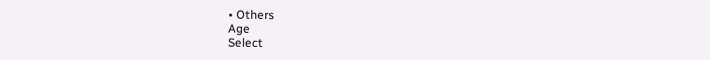• Others
Age
Select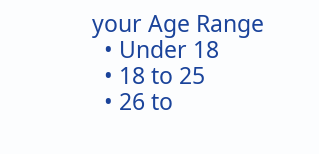your Age Range
  • Under 18
  • 18 to 25
  • 26 to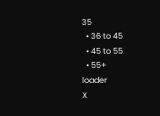35
  • 36 to 45
  • 45 to 55
  • 55+
loader
X